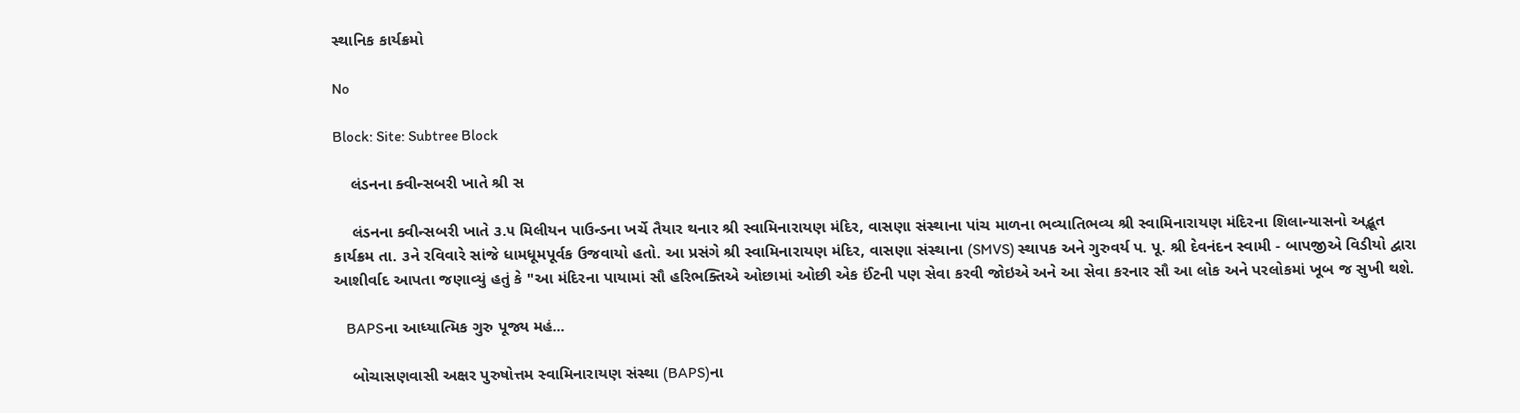સ્થાનિક કાર્યક્રમો

No

Block: Site: Subtree Block

    લંડનના ક્વીન્સબરી ખાતે શ્રી સ

    લંડનના ક્વીન્સબરી ખાતે ૩.૫ મિલીયન પાઉન્ડના ખર્ચે તૈયાર થનાર શ્રી સ્વામિનારાયણ મંદિર, વાસણા સંસ્થાના પાંચ માળના ભવ્યાતિભવ્ય શ્રી સ્વામિનારાયણ મંદિરના શિલાન્યાસનો અદ્ભૂત કાર્યક્રમ તા. ૩ને રવિવારે સાંજે ધામધૂમપૂર્વક ઉજવાયો હતો. આ પ્રસંગે શ્રી સ્વામિનારાયણ મંદિર, વાસણા સંસ્થાના (SMVS) સ્થાપક અને ગુરુવર્ય પ. પૂ. શ્રી દેવનંદન સ્વામી - બાપજીએ વિડીયો દ્વારા આશીર્વાદ આપતા જણાવ્યું હતું કે "આ મંદિરના પાયામાં સૌ હરિભક્તિએ ઓછામાં ઓછી એક ઈંટની પણ સેવા કરવી જોઇએ અને આ સેવા કરનાર સૌ આ લોક અને પરલોકમાં ખૂબ જ સુખી થશે.

    BAPSના આધ્યાત્મિક ગુરુ પૂજ્ય મહં...

    બોચાસણવાસી અક્ષર પુરુષોત્તમ સ્વામિનારાયણ સંસ્થા (BAPS)ના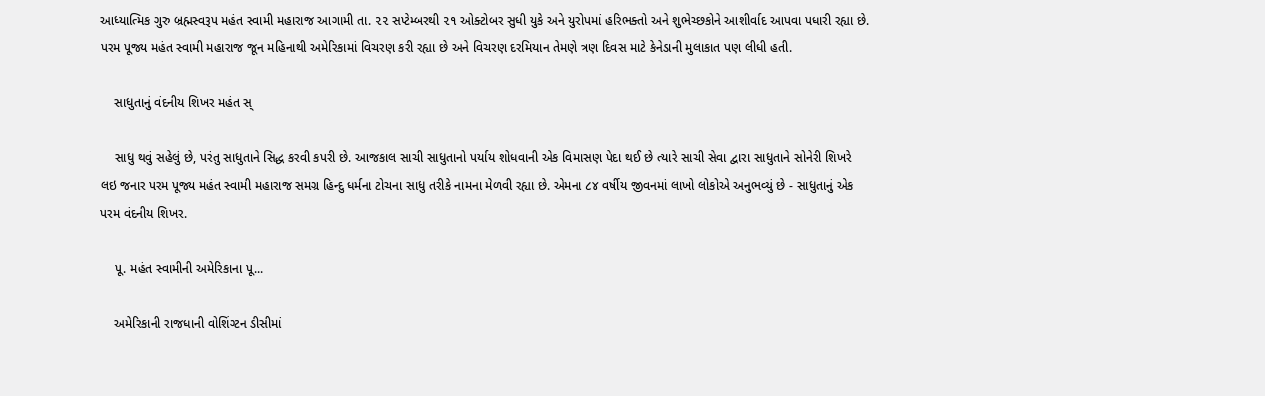આધ્યાત્મિક ગુરુ બ્રહ્મસ્વરૂપ મહંત સ્વામી મહારાજ આગામી તા. ૨૨ સપ્ટેમ્બરથી ૨૧ ઓક્ટોબર સુધી યુકે અને યુરોપમાં હરિભક્તો અને શુભેચ્છકોને આશીર્વાદ આપવા પધારી રહ્યા છે. પરમ પૂજ્ય મહંત સ્વામી મહારાજ જૂન મહિનાથી અમેરિકામાં વિચરણ કરી રહ્યા છે અને વિચરણ દરમિયાન તેમણે ત્રણ દિવસ માટે કેનેડાની મુલાકાત પણ લીધી હતી.

    સાધુતાનું વંદનીય શિખર મહંત સ્

    સાધુ થવું સહેલું છે, પરંતુ સાધુતાને સિદ્ધ કરવી કપરી છે. આજકાલ સાચી સાધુતાનો પર્યાય શોધવાની એક વિમાસણ પેદા થઈ છે ત્યારે સાચી સેવા દ્વારા સાધુતાને સોનેરી શિખરે લઇ જનાર પરમ પૂજ્ય મહંત સ્વામી મહારાજ સમગ્ર હિન્દુ ધર્મના ટોચના સાધુ તરીકે નામના મેળવી રહ્યા છે. એમના ૮૪ વર્ષીય જીવનમાં લાખો લોકોએ અનુભવ્યું છે - સાધુતાનું એક પરમ વંદનીય શિખર.

    પૂ. મહંત સ્વામીની અમેરિકાના પૂ...

    અમેરિકાની રાજધાની વોશિંગ્ટન ડીસીમાં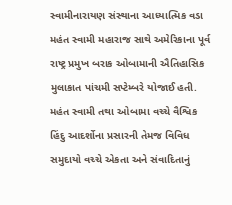સ્વામીનારાયણ સંસ્થાના આધ્યાત્મિક વડા મહંત સ્વામી મહારાજ સાથે અમેરિકાના પૂર્વ રાષ્ટ્ર પ્રમુખ બરાક ઓબામાની ઐતિહાસિક મુલાકાત પાંચમી સપ્ટેમ્બરે યોજાઈ હતી. મહંત સ્વામી તથા ઓબામા વચ્ચે વૈશ્વિક હિંદુ આદર્શોના પ્રસારની તેમજ વિવિધ સમુદાયો વચ્ચે એકતા અને સંવાદિતાનું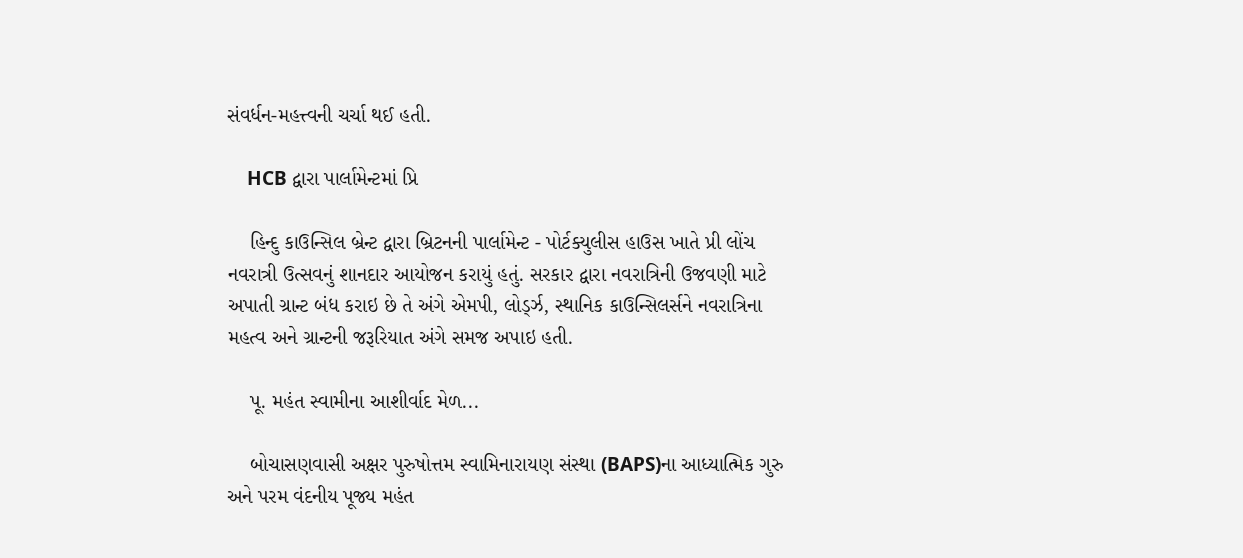સંવર્ધન-મહત્ત્વની ચર્ચા થઈ હતી.

    HCB દ્વારા પાર્લામેન્ટમાં પ્રિ

    હિન્દુ કાઉન્સિલ બ્રેન્ટ દ્વારા બ્રિટનની પાર્લામેન્ટ - પોર્ટક્યુલીસ હાઉસ ખાતે પ્રી લોંચ નવરાત્રી ઉત્સવનું શાનદાર આયોજન કરાયું હતું. સરકાર દ્વારા નવરાત્રિની ઉજવણી માટે અપાતી ગ્રાન્ટ બંધ કરાઇ છે તે અંગે એમપી, લોર્ડ્ઝ, સ્થાનિક કાઉન્સિલર્સને નવરાત્રિના મહત્વ અને ગ્રાન્ટની જરૂરિયાત અંગે સમજ અપાઇ હતી.

    પૂ. મહંત સ્વામીના આશીર્વાદ મેળ...

    બોચાસણવાસી અક્ષર પુરુષોત્તમ સ્વામિનારાયણ સંસ્થા (BAPS)ના આધ્યાત્મિક ગુરુ અને પરમ વંદનીય પૂજ્ય મહંત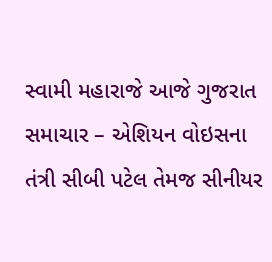સ્વામી મહારાજે આજે ગુજરાત સમાચાર – એશિયન વોઇસના તંત્રી સીબી પટેલ તેમજ સીનીયર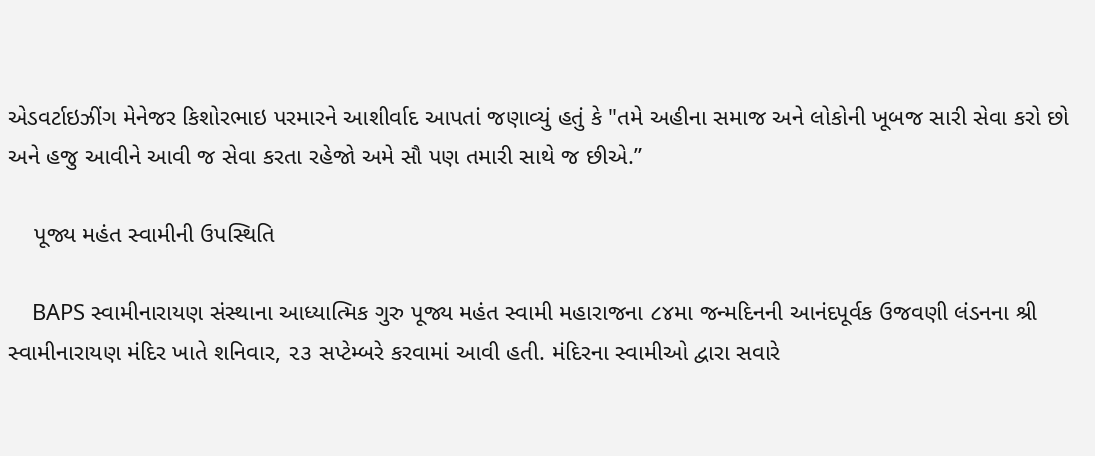એડવર્ટાઇઝીંગ મેનેજર કિશોરભાઇ પરમારને આશીર્વાદ આપતાં જણાવ્યું હતું કે "તમે અહીના સમાજ અને લોકોની ખૂબજ સારી સેવા કરો છો અને હજુ આવીને આવી જ સેવા કરતા રહેજો અમે સૌ પણ તમારી સાથે જ છીએ.”

    પૂજ્ય મહંત સ્વામીની ઉપસ્થિતિ

    BAPS સ્વામીનારાયણ સંસ્થાના આધ્યાત્મિક ગુરુ પૂજ્ય મહંત સ્વામી મહારાજના ૮૪મા જન્મદિનની આનંદપૂર્વક ઉજવણી લંડનના શ્રી સ્વામીનારાયણ મંદિર ખાતે શનિવાર, ૨૩ સપ્ટેમ્બરે કરવામાં આવી હતી. મંદિરના સ્વામીઓ દ્વારા સવારે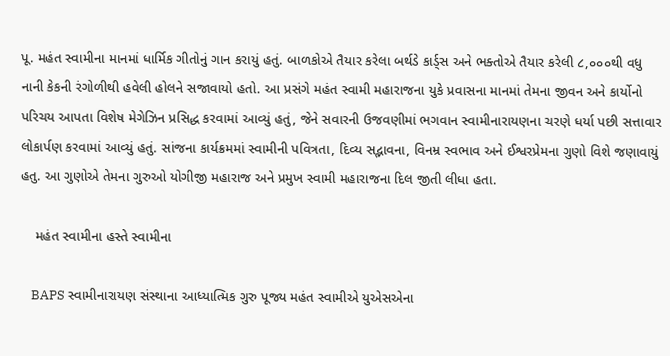પૂ. મહંત સ્વામીના માનમાં ધાર્મિક ગીતોનું ગાન કરાયું હતું. બાળકોએ તૈયાર કરેલા બર્થડે કાર્ડ્સ અને ભક્તોએ તૈયાર કરેલી ૮,૦૦૦થી વધુ નાની કેકની રંગોળીથી હવેલી હોલને સજાવાયો હતો. આ પ્રસંગે મહંત સ્વામી મહારાજના યુકે પ્રવાસના માનમાં તેમના જીવન અને કાર્યોનો પરિચય આપતા વિશેષ મેગેઝિન પ્રસિદ્ધ કરવામાં આવ્યું હતું, જેને સવારની ઉજવણીમાં ભગવાન સ્વામીનારાયણના ચરણે ધર્યા પછી સત્તાવાર લોકાર્પણ કરવામાં આવ્યું હતું. સાંજના કાર્યક્રમમાં સ્વામીની પવિત્રતા, દિવ્ય સદ્ભાવના, વિનમ્ર સ્વભાવ અને ઈશ્વરપ્રેમના ગુણો વિશે જણાવાયું હતુ. આ ગુણોએ તેમના ગુરુઓ યોગીજી મહારાજ અને પ્રમુખ સ્વામી મહારાજના દિલ જીતી લીધા હતા.

    મહંત સ્વામીના હસ્તે સ્વામીના

    BAPS સ્વામીનારાયણ સંસ્થાના આધ્યાત્મિક ગુરુ પૂજ્ય મહંત સ્વામીએ યુએસએના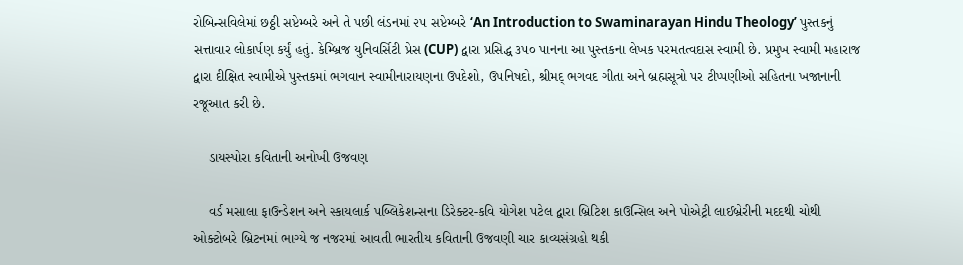રોબિન્સવિલેમાં છઠ્ઠી સપ્ટેમ્બરે અને તે પછી લંડનમાં ૨૫ સપ્ટેમ્બરે ‘An Introduction to Swaminarayan Hindu Theology’ પુસ્તકનું સત્તાવાર લોકાર્પણ કર્યું હતું. કેમ્બ્રિજ યુનિવર્સિટી પ્રેસ (CUP) દ્વારા પ્રસિદ્ધ ૩૫૦ પાનના આ પુસ્તકના લેખક પરમતત્વદાસ સ્વામી છે. પ્રમુખ સ્વામી મહારાજ દ્વારા દીક્ષિત સ્વામીએ પુસ્તકમાં ભગવાન સ્વામીનારાયણના ઉપદેશો, ઉપનિષદો, શ્રીમદ્ ભગવદ ગીતા અને બ્રહ્મસૂત્રો પર ટીપ્પણીઓ સહિતના ખજાનાની રજૂઆત કરી છે.

    ડાયસ્પોરા કવિતાની અનોખી ઉજવણ

    વર્ડ મસાલા ફાઉન્ડેશન અને સ્કાયલાર્ક પબ્લિકેશન્સના ડિરેક્ટર-કવિ યોગેશ પટેલ દ્વારા બ્રિટિશ કાઉન્સિલ અને પોએટ્રી લાઈબ્રેરીની મદદથી ચોથી ઓક્ટોબરે બ્રિટનમાં ભાગ્યે જ નજરમાં આવતી ભારતીય કવિતાની ઉજવણી ચાર કાવ્યસંગ્રહો થકી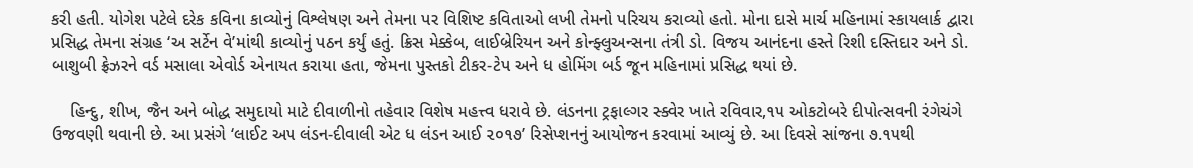કરી હતી. યોગેશ પટેલે દરેક કવિના કાવ્યોનું વિશ્લેષણ અને તેમના પર વિશિષ્ટ કવિતાઓ લખી તેમનો પરિચય કરાવ્યો હતો. મોના દાસે માર્ચ મહિનામાં સ્કાયલાર્ક દ્વારા પ્રસિદ્ધ તેમના સંગ્રહ ‘અ સર્ટેન વે’માંથી કાવ્યોનું પઠન કર્યું હતું. ક્રિસ મેક્કેબ, લાઈબ્રેરિયન અને કોન્ફ્લુઅન્સના તંત્રી ડો. વિજય આનંદના હસ્તે રિશી દસ્તિદાર અને ડો. બાશુબી ફ્રેઝરને વર્ડ મસાલા એવોર્ડ એનાયત કરાયા હતા, જેમના પુસ્તકો ટીકર-ટેપ અને ધ હોમિંગ બર્ડ જૂન મહિનામાં પ્રસિદ્ધ થયાં છે.

    હિન્દુ, શીખ, જૈન અને બોદ્ધ સમુદાયો માટે દીવાળીનો તહેવાર વિશેષ મહત્ત્વ ધરાવે છે. લંડનના ટ્રફાલ્ગર સ્ક્વેર ખાતે રવિવાર,૧૫ ઓકટોબરે દીપોત્સવની રંગેચંગે ઉજવણી થવાની છે. આ પ્રસંગે ‘લાઈટ અપ લંડન-દીવાલી એટ ધ લંડન આઈ ૨૦૧૭’ રિસેપ્શનનું આયોજન કરવામાં આવ્યું છે. આ દિવસે સાંજના ૭.૧૫થી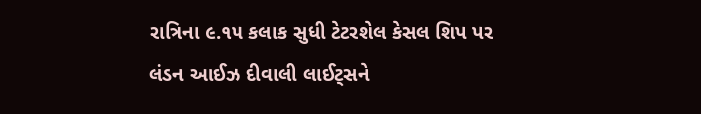રાત્રિના ૯.૧૫ કલાક સુધી ટેટરશેલ કેસલ શિપ પર લંડન આઈઝ દીવાલી લાઈટ્સને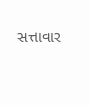સત્તાવાર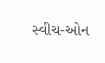સ્વીચ-ઓન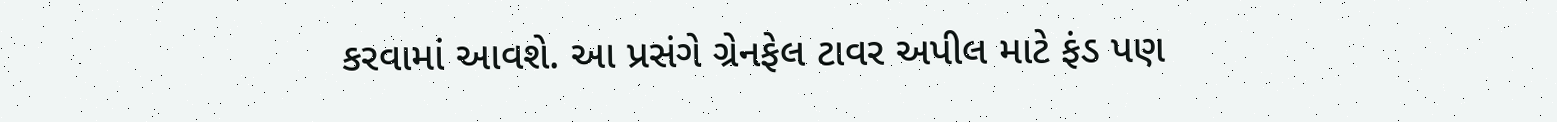કરવામાં આવશે. આ પ્રસંગે ગ્રેનફેલ ટાવર અપીલ માટે ફંડ પણ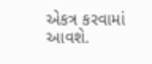એકત્ર કરવામાં આવશે.